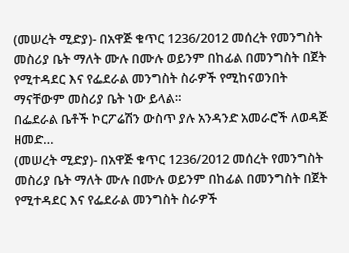(መሠረት ሚድያ)- በአዋጅ ቁጥር 1236/2012 መሰረት የመንግስት መስሪያ ቤት ማለት ሙሉ በሙሉ ወይንም በከፊል በመንግስት በጀት የሚተዳደር እና የፌደራል መንግስት ስራዎች የሚከናወንበት ማናቸውም መስሪያ ቤት ነው ይላል።
በፌደራል ቤቶች ኮርፖሬሽን ውስጥ ያሉ አንዳንድ አመራሮች ለወዳጅ ዘመድ…
(መሠረት ሚድያ)- በአዋጅ ቁጥር 1236/2012 መሰረት የመንግስት መስሪያ ቤት ማለት ሙሉ በሙሉ ወይንም በከፊል በመንግስት በጀት የሚተዳደር እና የፌደራል መንግስት ስራዎች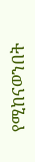የሚከናወንበት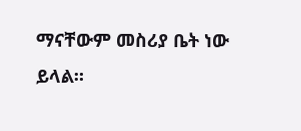ማናቸውም መስሪያ ቤት ነው ይላል።